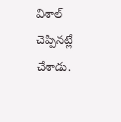విశాల్ చెప్పినట్లే చేశాడు.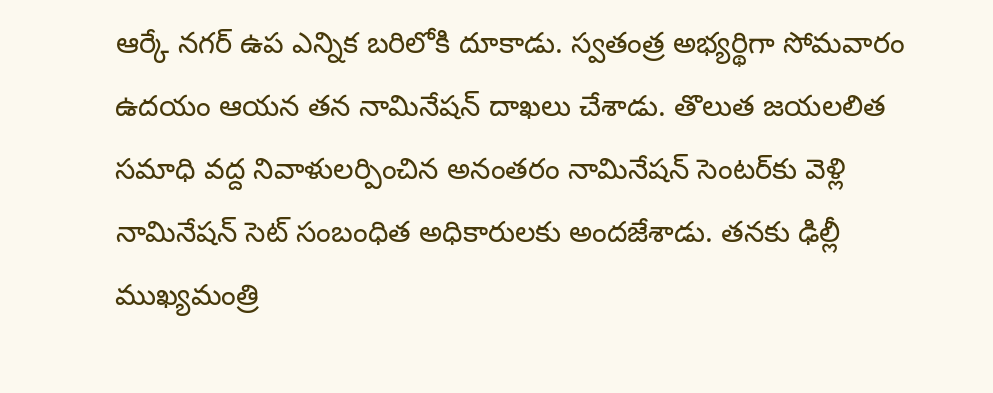ఆర్కే నగర్ ఉప ఎన్నిక బరిలోకి దూకాడు. స్వతంత్ర అభ్యర్థిగా సోమవారం ఉదయం ఆయన తన నామినేషన్ దాఖలు చేశాడు. తొలుత జయలలిత సమాధి వద్ద నివాళులర్పించిన అనంతరం నామినేషన్‌ సెంటర్‌కు వెళ్లి నామినేషన్ సెట్ సంబంధిత అధికారులకు అందజేశాడు. తనకు ఢిల్లీ ముఖ్యమంత్రి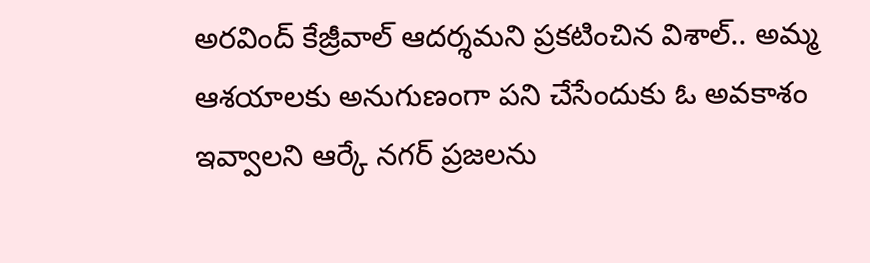అరవింద్‌ కేజ్రీవాల్‌ ఆదర్శమని ప్రకటించిన విశాల్‌.. అమ్మ ఆశయాలకు అనుగుణంగా పని చేసేందుకు ఓ అవకాశం ఇవ్వాలని ఆర్కే నగర్‌ ప్రజలను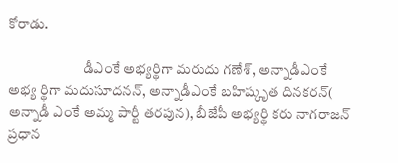కోరాడు.

                          డీఎంకే అభ్యర్థిగా మరుదు గణేశ్, అన్నాడీఎంకే అభ్య ర్థిగా మదుసూదనన్, అన్నాడీఎంకే బహిష్కృత దినకరన్( అన్నాడీ ఎంకే అమ్మ పార్టీ తరపున), బీజేపీ అభ్యర్థి కరు నాగరాజన్ ప్రధాన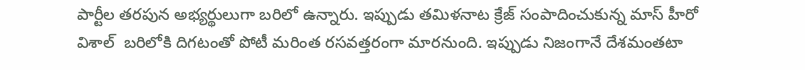పార్టీల తరపున అభ్యర్థులుగా బరిలో ఉన్నారు. ఇప్పుడు తమిళనాట క్రేజ్‌ సంపాదించుకున్న మాస్‌ హీరో విశాల్‌  బరిలోకి దిగటంతో పోటీ మరింత రసవత్తరంగా మారనుంది. ఇప్పుడు నిజంగానే దేశమంతటా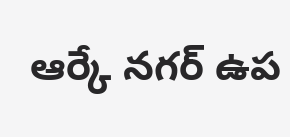ఆర్కే నగర్ ఉప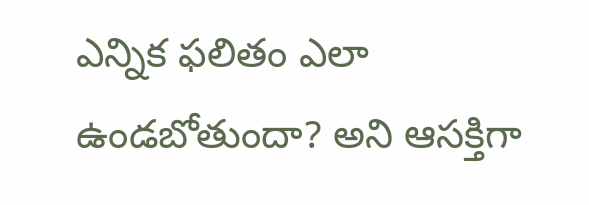ఎన్నిక ఫలితం ఎలా ఉండబోతుందా? అని ఆసక్తిగా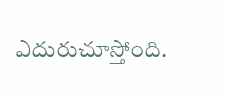ఎదురుచూస్తోంది.